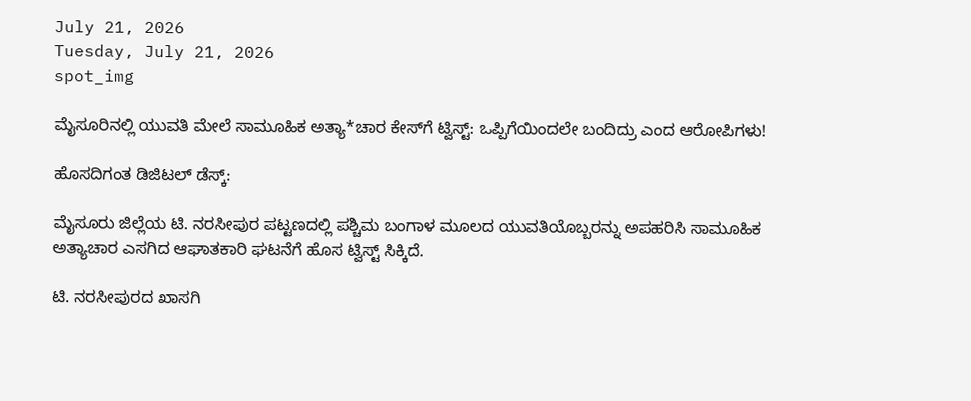July 21, 2026
Tuesday, July 21, 2026
spot_img

ಮೈಸೂರಿನಲ್ಲಿ ಯುವತಿ ಮೇಲೆ ಸಾಮೂಹಿಕ ಅತ್ಯಾ*ಚಾರ ಕೇಸ್‌ಗೆ ಟ್ವಿಸ್ಟ್‌: ಒಪ್ಪಿಗೆಯಿಂದಲೇ ಬಂದಿದ್ರು ಎಂದ ಆರೋಪಿಗಳು!

ಹೊಸದಿಗಂತ ಡಿಜಿಟಲ್‌ ಡೆಸ್ಕ್‌:

ಮೈಸೂರು ಜಿಲ್ಲೆಯ ಟಿ. ನರಸೀಪುರ ಪಟ್ಟಣದಲ್ಲಿ ಪಶ್ಚಿಮ ಬಂಗಾಳ ಮೂಲದ ಯುವತಿಯೊಬ್ಬರನ್ನು ಅಪಹರಿಸಿ ಸಾಮೂಹಿಕ ಅತ್ಯಾಚಾರ ಎಸಗಿದ ಆಘಾತಕಾರಿ ಘಟನೆಗೆ ಹೊಸ ಟ್ವಿಸ್ಟ್‌ ಸಿಕ್ಕಿದೆ.

ಟಿ. ನರಸೀಪುರದ ಖಾಸಗಿ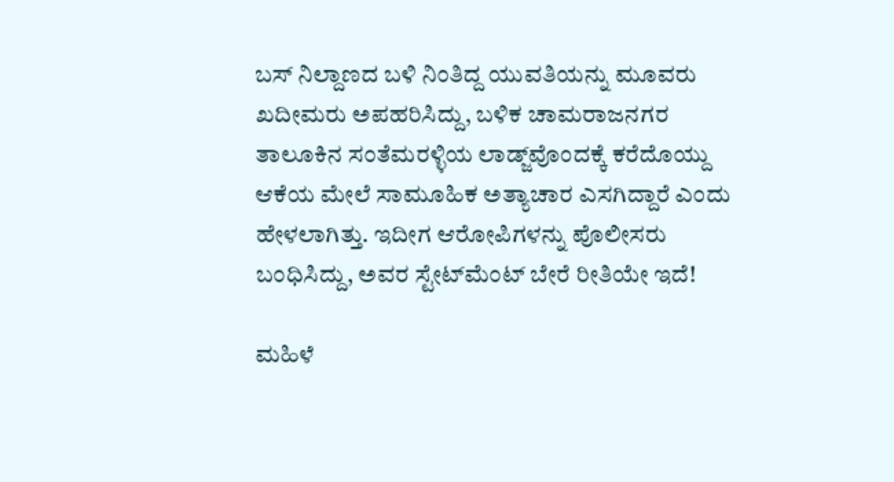ಬಸ್ ನಿಲ್ದಾಣದ ಬಳಿ ನಿಂತಿದ್ದ ಯುವತಿಯನ್ನು ಮೂವರು ಖದೀಮರು ಅಪಹರಿಸಿದ್ದು, ಬಳಿಕ ಚಾಮರಾಜನಗರ ತಾಲೂಕಿನ ಸಂತೆಮರಳ್ಳಿಯ ಲಾಡ್ಜ್‌ವೊಂದಕ್ಕೆ ಕರೆದೊಯ್ದು ಆಕೆಯ ಮೇಲೆ ಸಾಮೂಹಿಕ ಅತ್ಯಾಚಾರ ಎಸಗಿದ್ದಾರೆ ಎಂದು ಹೇಳಲಾಗಿತ್ತು. ಇದೀಗ ಆರೋಪಿಗಳನ್ನು ಪೊಲೀಸರು ಬಂಧಿಸಿದ್ದು, ಅವರ ಸ್ಟೇಟ್‌ಮೆಂಟ್‌ ಬೇರೆ ರೀತಿಯೇ ಇದೆ!

ಮಹಿಳೆ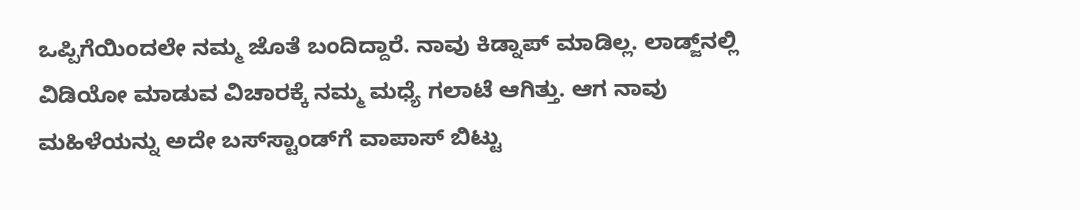ಒಪ್ಪಿಗೆಯಿಂದಲೇ ನಮ್ಮ ಜೊತೆ ಬಂದಿದ್ದಾರೆ. ನಾವು ಕಿಡ್ನಾಪ್‌ ಮಾಡಿಲ್ಲ. ಲಾಡ್ಜ್‌ನಲ್ಲಿ ವಿಡಿಯೋ ಮಾಡುವ ವಿಚಾರಕ್ಕೆ ನಮ್ಮ ಮಧ್ಯೆ ಗಲಾಟೆ ಆಗಿತ್ತು. ಆಗ ನಾವು ಮಹಿಳೆಯನ್ನು ಅದೇ ಬಸ್‌ಸ್ಟಾಂಡ್‌ಗೆ ವಾಪಾಸ್‌ ಬಿಟ್ಟು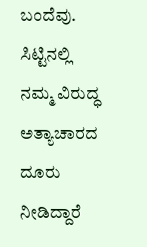ಬಂದೆವು. ಸಿಟ್ಟಿನಲ್ಲಿ ನಮ್ಮ ವಿರುದ್ಧ ಅತ್ಯಾಚಾರದ ದೂರು ನೀಡಿದ್ದಾರೆ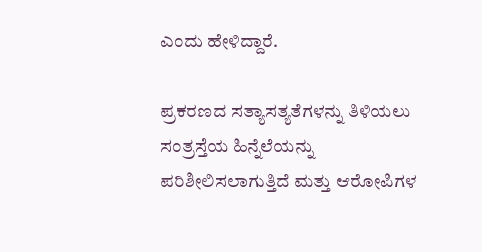ಎಂದು ಹೇಳಿದ್ದಾರೆ.

ಪ್ರಕರಣದ ಸತ್ಯಾಸತ್ಯತೆಗಳನ್ನು ತಿಳಿಯಲು ಸಂತ್ರಸ್ತೆಯ ಹಿನ್ನೆಲೆಯನ್ನು ಪರಿಶೀಲಿಸಲಾಗುತ್ತಿದೆ ಮತ್ತು ಆರೋಪಿಗಳ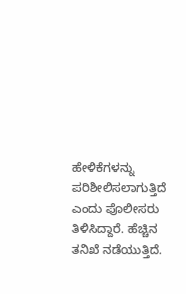ಹೇಳಿಕೆಗಳನ್ನು ಪರಿಶೀಲಿಸಲಾಗುತ್ತಿದೆ ಎಂದು ಪೊಲೀಸರು ತಿಳಿಸಿದ್ದಾರೆ. ಹೆಚ್ಚಿನ ತನಿಖೆ ನಡೆಯುತ್ತಿದೆ.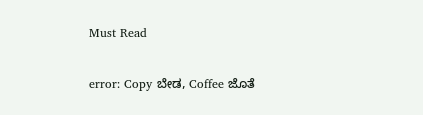Must Read

error: Copy ಬೇಡ, Coffee ಜೊತೆ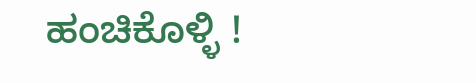ಹಂಚಿಕೊಳ್ಳಿ !